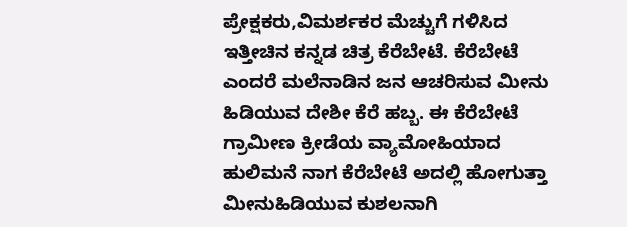ಪ್ರೇಕ್ಷಕರು,ವಿಮರ್ಶಕರ ಮೆಚ್ಚುಗೆ ಗಳಿಸಿದ ಇತ್ತೀಚಿನ ಕನ್ನಡ ಚಿತ್ರ ಕೆರೆಬೇಟೆ. ಕೆರೆಬೇಟೆ ಎಂದರೆ ಮಲೆನಾಡಿನ ಜನ ಆಚರಿಸುವ ಮೀನು ಹಿಡಿಯುವ ದೇಶೀ ಕೆರೆ ಹಬ್ಬ. ಈ ಕೆರೆಬೇಟೆ ಗ್ರಾಮೀಣ ಕ್ರೀಡೆಯ ವ್ಯಾಮೋಹಿಯಾದ ಹುಲಿಮನೆ ನಾಗ ಕೆರೆಬೇಟೆ ಅದಲ್ಲಿ ಹೋಗುತ್ತಾ ಮೀನುಹಿಡಿಯುವ ಕುಶಲನಾಗಿ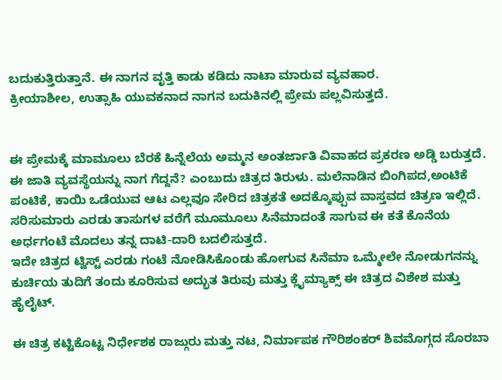ಬದುಕುತ್ತಿರುತ್ತಾನೆ. ಈ ನಾಗನ ವೃತ್ತಿ ಕಾಡು ಕಡಿದು ನಾಟಾ ಮಾರುವ ವ್ಯವಹಾರ.
ಕ್ರೀಯಾಶೀಲ, ಉತ್ಸಾಹಿ ಯುವಕನಾದ ನಾಗನ ಬದುಕಿನಲ್ಲಿ ಪ್ರೇಮ ಪಲ್ಲವಿಸುತ್ತದೆ.


ಈ ಪ್ರೇಮಕ್ಕೆ ಮಾಮೂಲು ಬೆರಕೆ ಹಿನ್ನೆಲೆಯ ಅಮ್ಮನ ಅಂತರ್ಜಾತಿ ವಿವಾಹದ ಪ್ರಕರಣ ಅಡ್ಡಿ ಬರುತ್ತದೆ. ಈ ಜಾತಿ ವ್ಯವಸ್ಥೆಯನ್ನು ನಾಗ ಗೆದ್ದನೆ? ಎಂಬುದು ಚಿತ್ರದ ತಿರುಳು. ಮಲೆನಾಡಿನ ಬಿಂಗಿಪದ,ಅಂಟಿಕೆ ಪಂಟಿಕೆ, ಕಾಯಿ ಒಡೆಯುವ ಆಟ ಎಲ್ಲವೂ ಸೇರಿದ ಚಿತ್ರಕತೆ ಅದಕ್ಕೊಪ್ಪುವ ವಾಸ್ತವದ ಚಿತ್ರಣ ಇಲ್ಲಿದೆ.
ಸರಿಸುಮಾರು ಎರಡು ತಾಸುಗಳ ವರೆಗೆ ಮೂಮೂಲು ಸಿನೆಮಾದಂತೆ ಸಾಗುವ ಈ ಕತೆ ಕೊನೆಯ ಅರ್ಧಗಂಟೆ ಮೊದಲು ತನ್ನ ದಾಟಿ-ದಾರಿ ಬದಲಿಸುತ್ತದೆ.
ಇದೇ ಚಿತ್ರದ ಟ್ವಿಸ್ಟ್ ಎರಡು ಗಂಟೆ ನೋಡಿಸಿಕೊಂಡು ಹೋಗುವ ಸಿನೆಮಾ ಒಮ್ಮೇಲೇ ನೋಡುಗನನ್ನು ಕುರ್ಚಿಯ ತುದಿಗೆ ತಂದು ಕೂರಿಸುವ ಅದ್ಭುತ ತಿರುವು ಮತ್ತು ಕ್ಲೈಮ್ಯಾಕ್ಸ್ ಈ ಚಿತ್ರದ ವಿಶೇಶ ಮತ್ತು ಹೈಲೈಟ್.

ಈ ಚಿತ್ರ ಕಟ್ಟಿಕೊಟ್ಟ ನಿರ್ಧೇಶಕ ರಾಜ್ಗುರು ಮತ್ತು ನಟ, ನಿರ್ಮಾಪಕ ಗೌರಿಶಂಕರ್ ಶಿವಮೊಗ್ಗದ ಸೊರಬಾ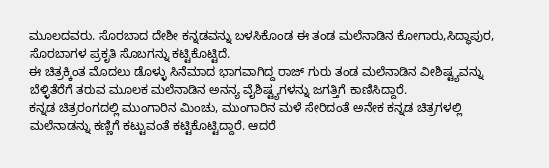ಮೂಲದವರು. ಸೊರಬಾದ ದೇಶೀ ಕನ್ನಡವನ್ನು ಬಳಸಿಕೊಂಡ ಈ ತಂಡ ಮಲೆನಾಡಿನ ಕೋಗಾರು,ಸಿದ್ಧಾಪುರ, ಸೊರಬಾಗಳ ಪ್ರಕೃತಿ ಸೊಬಗನ್ನು ಕಟ್ಟಿಕೊಟ್ಟಿದೆ.
ಈ ಚಿತ್ರಕ್ಕಿಂತ ಮೊದಲು ಡೊಳ್ಳು ಸಿನೆಮಾದ ಭಾಗವಾಗಿದ್ದ ರಾಜ್ ಗುರು ತಂಡ ಮಲೆನಾಡಿನ ವೀಶಿಷ್ಟ್ಯವನ್ನು ಬೆಳ್ಳಿತೆರೆಗೆ ತರುವ ಮೂಲಕ ಮಲೆನಾಡಿನ ಅನನ್ಯ ವೈಶಿಷ್ಟ್ಯಗಳನ್ನು ಜಗತ್ತಿಗೆ ಕಾಣಿಸಿದ್ದಾರೆ.
ಕನ್ನಡ ಚಿತ್ರರಂಗದಲ್ಲಿ ಮುಂಗಾರಿನ ಮಿಂಚು, ಮುಂಗಾರಿನ ಮಳೆ ಸೇರಿದಂತೆ ಅನೇಕ ಕನ್ನಡ ಚಿತ್ರಗಳಲ್ಲಿ ಮಲೆನಾಡನ್ನು ಕಣ್ಣಿಗೆ ಕಟ್ಟುವಂತೆ ಕಟ್ಟಿಕೊಟ್ಟಿದ್ದಾರೆ. ಆದರೆ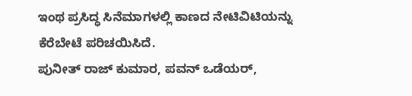ಇಂಥ ಪ್ರಸಿದ್ಧ ಸಿನೆಮಾಗಳಲ್ಲಿ ಕಾಣದ ನೇಟಿವಿಟಿಯನ್ನು ಕೆರೆಬೇಟೆ ಪರಿಚಯಿಸಿದೆ.
ಪುನೀತ್ ರಾಜ್ ಕುಮಾರ, ಪವನ್ ಒಡೆಯರ್,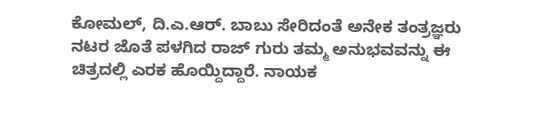ಕೋಮಲ್, ದಿ.ಎ.ಆರ್. ಬಾಬು ಸೇರಿದಂತೆ ಅನೇಕ ತಂತ್ರಜ್ಞರು ನಟರ ಜೊತೆ ಪಳಗಿದ ರಾಜ್ ಗುರು ತಮ್ಮ ಅನುಭವವನ್ನು ಈ ಚಿತ್ರದಲ್ಲಿ ಎರಕ ಹೊಯ್ದಿದ್ದಾರೆ. ನಾಯಕ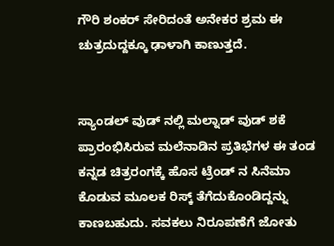ಗೌರಿ ಶಂಕರ್ ಸೇರಿದಂತೆ ಅನೇಕರ ಶ್ರಮ ಈ ಚುತ್ರದುದ್ದಕ್ಕೂ ಢಾಳಾಗಿ ಕಾಣುತ್ತದೆ.


ಸ್ಯಾಂಡಲ್ ವುಡ್ ನಲ್ಲಿ ಮಲ್ನಾಡ್ ವುಡ್ ಶಕೆ ಪ್ರಾರಂಭಿಸಿರುವ ಮಲೆನಾಡಿನ ಪ್ರತಿಭೆಗಳ ಈ ತಂಡ ಕನ್ನಡ ಚಿತ್ರರಂಗಕ್ಕೆ ಹೊಸ ಟ್ರೆಂಡ್ ನ ಸಿನೆಮಾ ಕೊಡುವ ಮೂಲಕ ರಿಸ್ಕ್ ತೆಗೆದುಕೊಂಡಿದ್ದನ್ನು ಕಾಣಬಹುದು. ಸವಕಲು ನಿರೂಪಣೆಗೆ ಜೋತು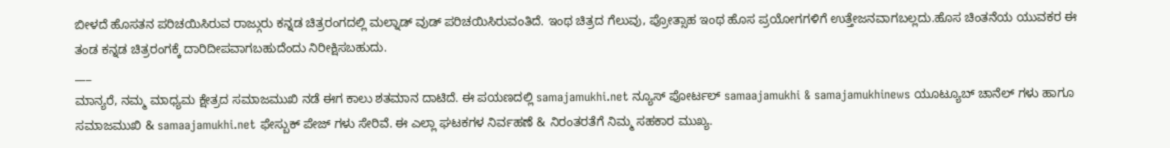ಬೀಳದೆ ಹೊಸತನ ಪರಿಚಯಿಸಿರುವ ರಾಜ್ಗುರು ಕನ್ನಡ ಚಿತ್ರರಂಗದಲ್ಲಿ ಮಲ್ನಾಡ್ ವುಡ್ ಪರಿಚಯಿಸಿರುವಂತಿದೆ. ಇಂಥ ಚಿತ್ರದ ಗೆಲುವು, ಪ್ರೋತ್ಸಾಹ ಇಂಥ ಹೊಸ ಪ್ರಯೋಗಗಳಿಗೆ ಉತ್ತೇಜನವಾಗಬಲ್ಲದು.ಹೊಸ ಚಿಂತನೆಯ ಯುವಕರ ಈ ತಂಡ ಕನ್ನಡ ಚಿತ್ರರಂಗಕ್ಕೆ ದಾರಿದೀಪವಾಗಬಹುದೆಂದು ನಿರೀಕ್ಷಿಸಬಹುದು.
___
ಮಾನ್ಯರೆ, ನಮ್ಮ ಮಾಧ್ಯಮ ಕ್ಷೇತ್ರದ ಸಮಾಜಮುಖಿ ನಡೆ ಈಗ ಕಾಲು ಶತಮಾನ ದಾಟಿದೆ. ಈ ಪಯಣದಲ್ಲಿ samajamukhi.net ನ್ಯೂಸ್ ಪೋರ್ಟಲ್ samaajamukhi & samajamukhinews ಯೂಟ್ಯೂಬ್ ಚಾನೆಲ್ ಗಳು ಹಾಗೂ ಸಮಾಜಮುಖಿ & samaajamukhi.net ಫೇಸ್ಬುಕ್ ಪೇಜ್ ಗಳು ಸೇರಿವೆ. ಈ ಎಲ್ಲಾ ಘಟಕಗಳ ನಿರ್ವಹಣೆ & ನಿರಂತರತೆಗೆ ನಿಮ್ಮ ಸಹಕಾರ ಮುಖ್ಯ.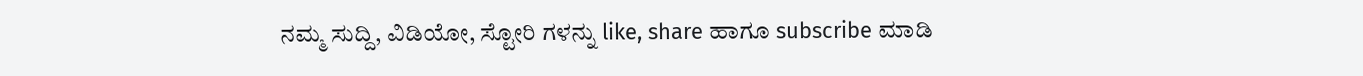ನಮ್ಮ ಸುದ್ದಿ, ವಿಡಿಯೋ, ಸ್ಟೋರಿ ಗಳನ್ನು like, share ಹಾಗೂ subscribe ಮಾಡಿ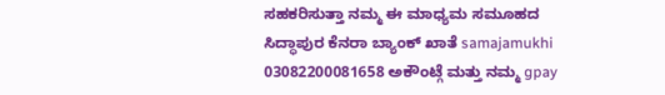ಸಹಕರಿಸುತ್ತಾ ನಮ್ಮ ಈ ಮಾಧ್ಯಮ ಸಮೂಹದ ಸಿದ್ಧಾಪುರ ಕೆನರಾ ಬ್ಯಾಂಕ್ ಖಾತೆ samajamukhi 03082200081658 ಅಕೌಂಟ್ಗೆ ಮತ್ತು ನಮ್ಮ gpay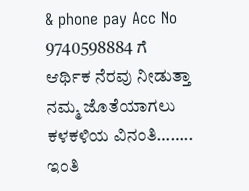& phone pay Acc No 9740598884 ಗೆ ಆರ್ಥಿಕ ನೆರವು ನೀಡುತ್ತಾ ನಮ್ಮ ಜೊತೆಯಾಗಲು ಕಳಕಳಿಯ ವಿನಂತಿ…….. ಇಂತಿ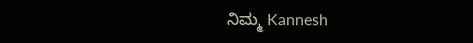ನಿಮ್ಮ Kannesh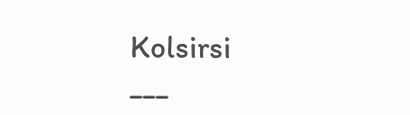Kolsirsi
___